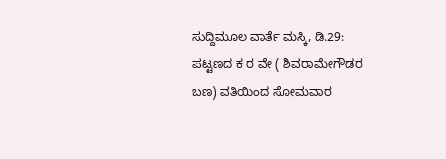ಸುದ್ದಿಮೂಲ ವಾರ್ತೆ ಮಸ್ಕಿ, ಡಿ.29:
ಪಟ್ಟಣದ ಕ ರ ವೇ ( ಶಿವರಾಮೇಗೌಡರ ಬಣ) ವತಿಯಿಂದ ಸೋಮವಾರ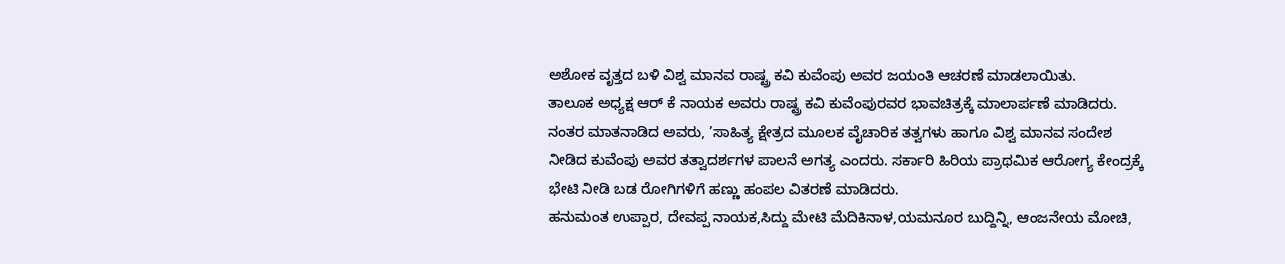ಅಶೋಕ ವೃತ್ತದ ಬಳಿ ವಿಶ್ವ ಮಾನವ ರಾಷ್ಟ್ರ ಕವಿ ಕುವೆಂಪು ಅವರ ಜಯಂತಿ ಆಚರಣೆ ಮಾಡಲಾಯಿತು.
ತಾಲೂಕ ಅಧ್ಯಕ್ಷ ಆರ್ ಕೆ ನಾಯಕ ಅವರು ರಾಷ್ಟ್ರ ಕವಿ ಕುವೆಂಪುರವರ ಭಾವಚಿತ್ರಕ್ಕೆ ಮಾಲಾರ್ಪಣೆ ಮಾಡಿದರು.
ನಂತರ ಮಾತನಾಡಿದ ಅವರು, ’ಸಾಹಿತ್ಯ ಕ್ಷೇತ್ರದ ಮೂಲಕ ವೈಚಾರಿಕ ತತ್ವಗಳು ಹಾಗೂ ವಿಶ್ವ ಮಾನವ ಸಂದೇಶ ನೀಡಿದ ಕುವೆಂಪು ಅವರ ತತ್ವಾದರ್ಶಗಳ ಪಾಲನೆ ಅಗತ್ಯ ಎಂದರು. ಸರ್ಕಾರಿ ಹಿರಿಯ ಪ್ರಾಥಮಿಕ ಆರೋಗ್ಯ ಕೇಂದ್ರಕ್ಕೆ ಭೇಟಿ ನೀಡಿ ಬಡ ರೋಗಿಗಳಿಗೆ ಹಣ್ಣು ಹಂಪಲ ವಿತರಣೆ ಮಾಡಿದರು.
ಹನುಮಂತ ಉಪ್ಪಾರ, ದೇವಪ್ಪ ನಾಯಕ,ಸಿದ್ದು ಮೇಟಿ ಮೆದಿಕಿನಾಳ,ಯಮನೂರ ಬುದ್ದಿನ್ನಿ, ಆಂಜನೇಯ ಮೋಚಿ,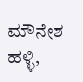ಮೌನೇಶ ಹಳ್ಳಿ,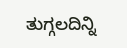ತುಗ್ಗಲದಿನ್ನಿ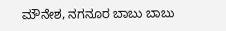ಮೌನೇಶ, ನಗನೂರ ಬಾಬು ಬಾಬು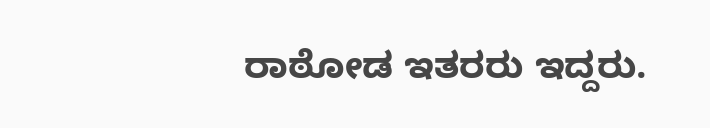ರಾಠೋಡ ಇತರರು ಇದ್ದರು.